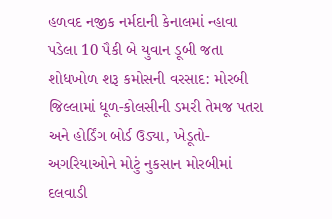હળવદ નજીક નર્મદાની કેનાલમાં ન્હાવા પડેલા 10 પૈકી બે યુવાન ડૂબી જતા શોધખોળ શરૂ કમોસની વરસાદ: મોરબી જિલ્લામાં ધૂળ-કોલસીની ડમરી તેમજ પતરા અને હોર્ડિંગ બોર્ડ ઉડ્યા, ખેડૂતો-અગરિયાઓને મોટું નુકસાન મોરબીમાં દલવાડી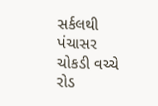સર્કલથી પંચાસર ચોકડી વચ્ચે રોડ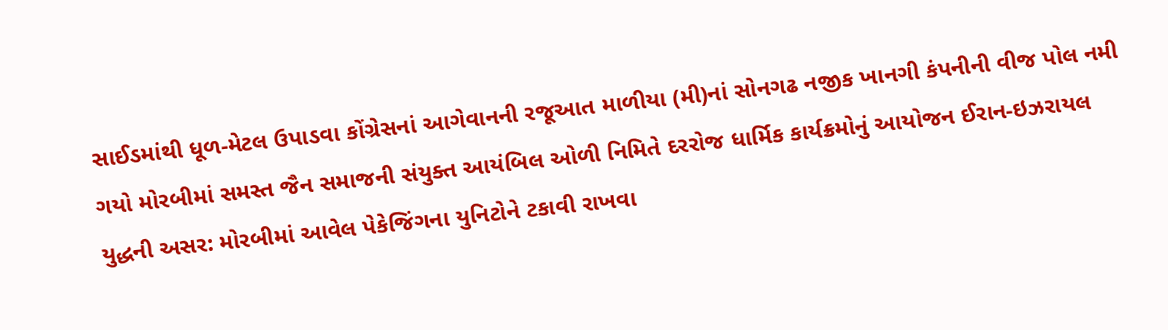સાઈડમાંથી ધૂળ-મેટલ ઉપાડવા કોંગ્રેસનાં આગેવાનની રજૂઆત માળીયા (મી)નાં સોનગઢ નજીક ખાનગી કંપનીની વીજ પોલ નમી ગયો મોરબીમાં સમસ્ત જૈન સમાજની સંયુક્ત આયંબિલ ઓળી નિમિતે દરરોજ ધાર્મિક કાર્યક્રમોનું આયોજન ઈરાન-ઇઝરાયલ યુદ્ધની અસર: મોરબીમાં આવેલ પેકેજિંગના યુનિટોને ટકાવી રાખવા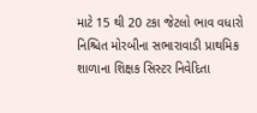માટે 15 થી 20 ટકા જેટલો ભાવ વધારો નિશ્ચિત મોરબીના સભારાવાડી પ્રાથમિક શાળાના શિક્ષક સિસ્ટર નિવેદિતા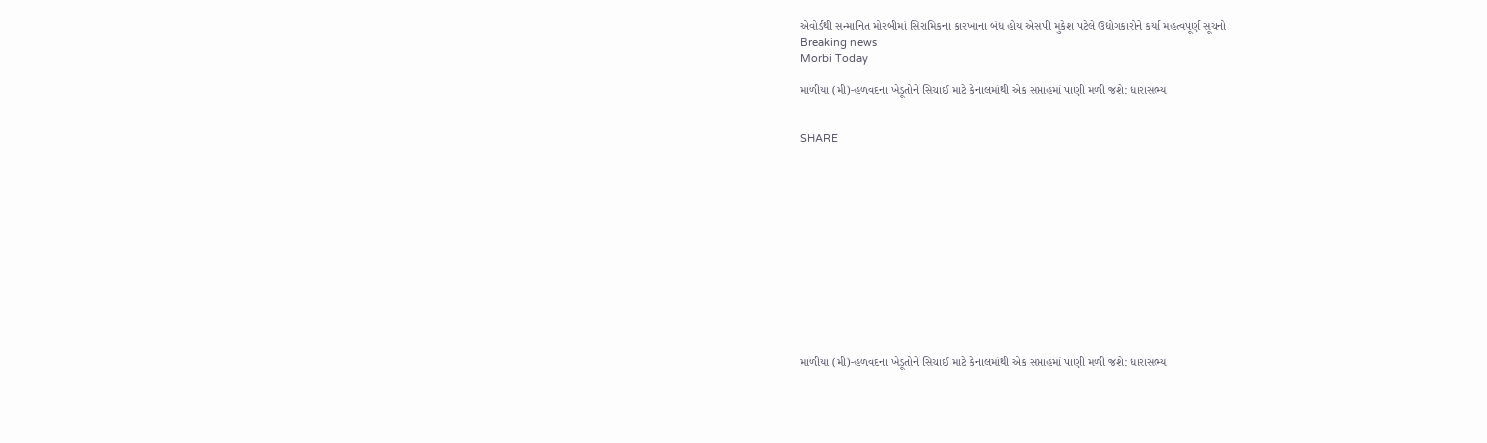એવોર્ડથી સન્માનિત મોરબીમાં સિરામિકના કારખાના બંધ હોય એસપી મુકેશ પટેલે ઉદ્યોગકારોને કર્યા મહત્વપૂર્ણ સૂચનો
Breaking news
Morbi Today

માળીયા (મી)-હળવદના ખેડૂતોને સિચાઈ માટે કેનાલમાંથી એક સપ્તાહમાં પાણી મળી જશે: ધારાસભ્ય


SHARE













માળીયા (મી)-હળવદના ખેડૂતોને સિચાઈ માટે કેનાલમાંથી એક સપ્તાહમાં પાણી મળી જશે: ધારાસભ્ય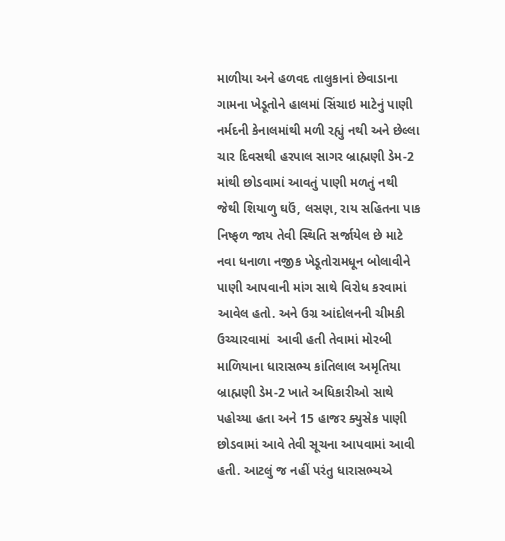માળીયા અને હળવદ તાલુકાનાં છેવાડાના ગામના ખેડૂતોને હાલમાં સિંચાઇ માટેનું પાણી નર્મદની કેનાલમાંથી મળી રહ્યું નથી અને છેલ્લા ચાર દિવસથી હરપાલ સાગર બ્રાહ્મણી ડેમ-2 માંથી છોડવામાં આવતું પાણી મળતું નથી જેથી શિયાળુ ઘઉં, લસણ, રાય સહિતના પાક નિષ્ફળ જાય તેવી સ્થિતિ સર્જાયેલ છે માટે નવા ધનાળા નજીક ખેડૂતોરામધૂન બોલાવીને પાણી આપવાની માંગ સાથે વિરોધ કરવામાં આવેલ હતો. અને ઉગ્ર આંદોલનની ચીમકી ઉચ્ચારવામાં  આવી હતી તેવામાં મોરબી માળિયાના ધારાસભ્ય કાંતિલાલ અમૃતિયા બ્રાહ્મણી ડેમ-2 ખાતે અધિકારીઓ સાથે પહોચ્યા હતા અને 15 હાજર ક્યુસેક પાણી છોડવામાં આવે તેવી સૂચના આપવામાં આવી હતી. આટલું જ નહીં પરંતુ ધારાસભ્યએ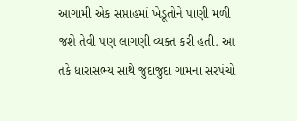આગામી એક સપ્તાહમાં ખેડૂતોને પાણી મળી જશે તેવી પણ લાગણી વ્યક્ત કરી હતી. આ તકે ધારાસભ્ય સાથે જુદાજુદા ગામના સરપંચો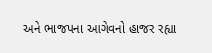અને ભાજપના આગેવનો હાજર રહ્યા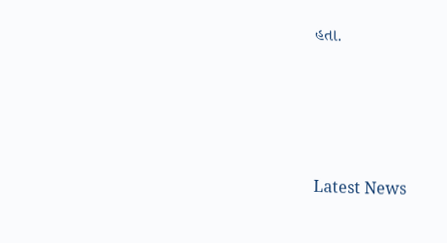હતા.




Latest News